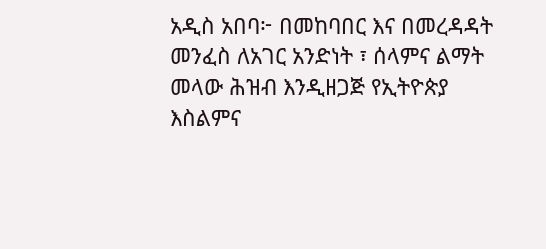አዲስ አበባ፦ በመከባበር እና በመረዳዳት መንፈስ ለአገር አንድነት ፣ ሰላምና ልማት መላው ሕዝብ እንዲዘጋጅ የኢትዮጵያ እስልምና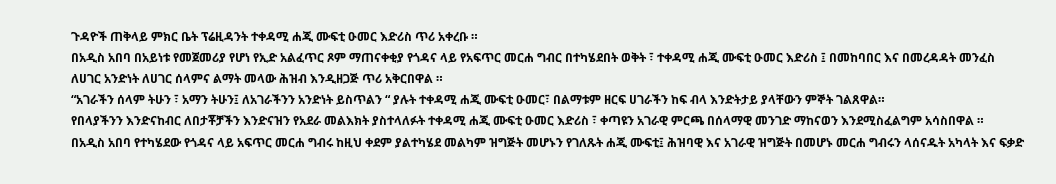ጉዳዮች ጠቅላይ ምክር ቤት ፕሬዚዳንት ተቀዳሚ ሐጂ ሙፍቲ ዑመር እድሪስ ጥሪ አቀረቡ ።
በአዲስ አበባ በአይነቱ የመጀመሪያ የሆነ የኢድ አልፈጥር ጾም ማጠናቀቂያ የጎዳና ላይ የአፍጥር መርሐ ግብር በተካሄደበት ወቅት ፣ ተቀዳሚ ሐጂ ሙፍቲ ዑመር እድሪስ ፤ በመከባበር እና በመረዳዳት መንፈስ ለሀገር አንድነት ለሀገር ሰላምና ልማት መላው ሕዝብ እንዲዘጋጅ ጥሪ አቅርበዋል ።
“አገራችን ሰላም ትሁን ፣ አማን ትሁን፤ ለአገራችንን አንድነት ይስጥልን “ ያሉት ተቀዳሚ ሐጂ ሙፍቲ ዑመር፣ በልማቱም ዘርፍ ሀገራችን ከፍ ብላ እንድትታይ ያላቸውን ምኞት ገልጸዋል።
የበላያችንን እንድናከብር ለበታቾቻችን እንድናዝን የአደራ መልእክት ያስተላለፉት ተቀዳሚ ሐጂ ሙፍቲ ዑመር እድሪስ ፣ ቀጣዩን አገራዊ ምርጫ በሰላማዊ መንገድ ማከናወን እንደሚስፈልግም አሳስበዋል ።
በአዲስ አበባ የተካሄደው የጎዳና ላይ አፍጥር መርሐ ግብሩ ከዚህ ቀደም ያልተካሄደ መልካም ዝግጅት መሆኑን የገለጹት ሐጂ ሙፍቲ፤ ሕዝባዊ እና አገራዊ ዝግጅት በመሆኑ መርሐ ግብሩን ላሰናዱት አካላት እና ፍቃድ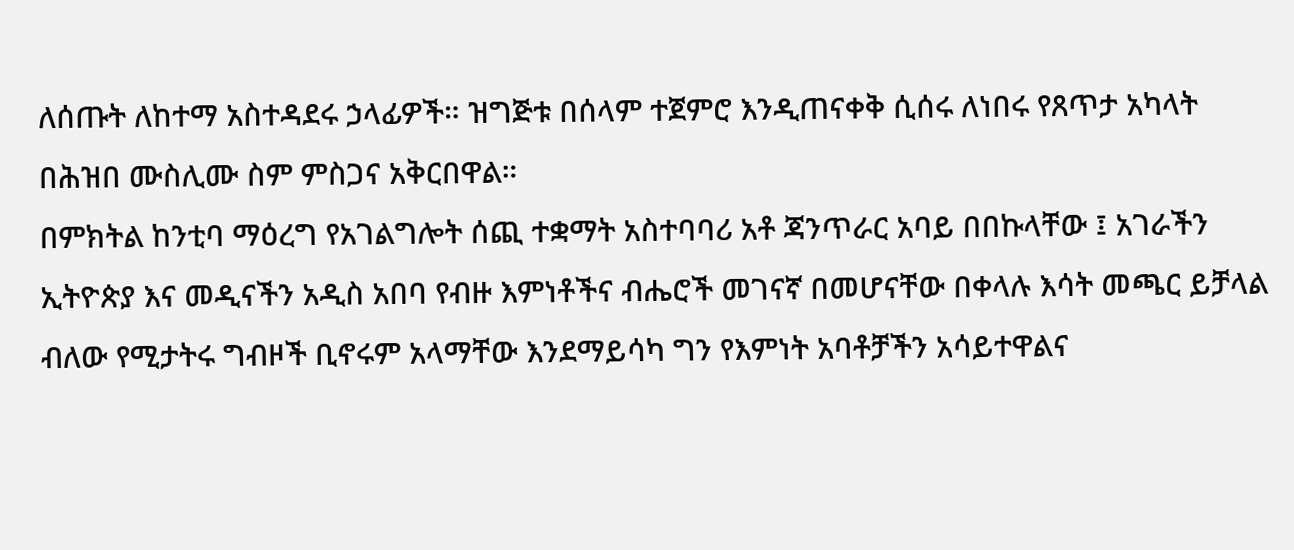ለሰጡት ለከተማ አስተዳደሩ ኃላፊዎች። ዝግጅቱ በሰላም ተጀምሮ እንዲጠናቀቅ ሲሰሩ ለነበሩ የጸጥታ አካላት በሕዝበ ሙስሊሙ ስም ምስጋና አቅርበዋል።
በምክትል ከንቲባ ማዕረግ የአገልግሎት ሰጪ ተቋማት አስተባባሪ አቶ ጃንጥራር አባይ በበኩላቸው ፤ አገራችን ኢትዮጵያ እና መዲናችን አዲስ አበባ የብዙ እምነቶችና ብሔሮች መገናኛ በመሆናቸው በቀላሉ እሳት መጫር ይቻላል ብለው የሚታትሩ ግብዞች ቢኖሩም አላማቸው እንደማይሳካ ግን የእምነት አባቶቻችን አሳይተዋልና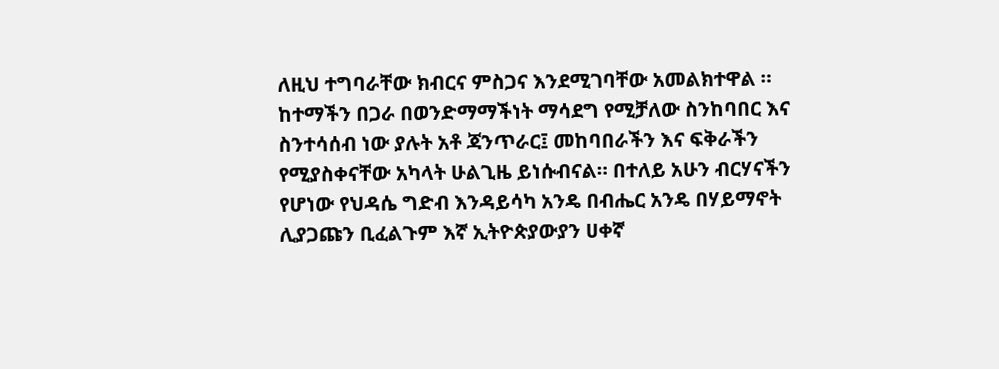ለዚህ ተግባራቸው ክብርና ምስጋና እንደሚገባቸው አመልክተዋል ።
ከተማችን በጋራ በወንድማማችነት ማሳደግ የሚቻለው ስንከባበር እና ስንተሳሰብ ነው ያሉት አቶ ጃንጥራር፤ መከባበራችን እና ፍቅራችን የሚያስቀናቸው አካላት ሁልጊዜ ይነሱብናል። በተለይ አሁን ብርሃናችን የሆነው የህዳሴ ግድብ እንዳይሳካ አንዴ በብሔር አንዴ በሃይማኖት ሊያጋጩን ቢፈልጉም እኛ ኢትዮጵያውያን ሀቀኛ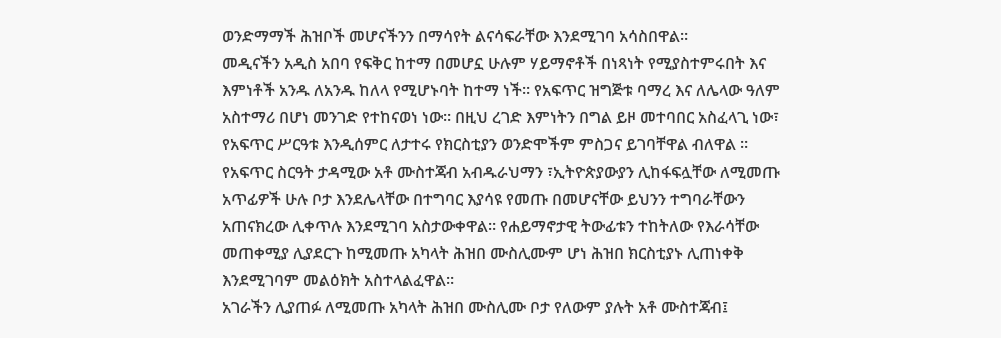ወንድማማች ሕዝቦች መሆናችንን በማሳየት ልናሳፍራቸው እንደሚገባ አሳስበዋል።
መዲናችን አዲስ አበባ የፍቅር ከተማ በመሆኗ ሁሉም ሃይማኖቶች በነጻነት የሚያስተምሩበት እና እምነቶች አንዱ ለአንዱ ከለላ የሚሆኑባት ከተማ ነች። የአፍጥር ዝግጅቱ ባማረ እና ለሌላው ዓለም አስተማሪ በሆነ መንገድ የተከናወነ ነው። በዚህ ረገድ እምነትን በግል ይዞ መተባበር አስፈላጊ ነው፣ የአፍጥር ሥርዓቱ እንዲሰምር ለታተሩ የክርስቲያን ወንድሞችም ምስጋና ይገባቸዋል ብለዋል ።
የአፍጥር ስርዓት ታዳሚው አቶ ሙስተጃብ አብዱራህማን ፣ኢትዮጵያውያን ሊከፋፍሏቸው ለሚመጡ አጥፊዎች ሁሉ ቦታ እንደሌላቸው በተግባር እያሳዩ የመጡ በመሆናቸው ይህንን ተግባራቸውን አጠናክረው ሊቀጥሉ እንደሚገባ አስታውቀዋል። የሐይማኖታዊ ትውፊቱን ተከትለው የእራሳቸው መጠቀሚያ ሊያደርጉ ከሚመጡ አካላት ሕዝበ ሙስሊሙም ሆነ ሕዝበ ክርስቲያኑ ሊጠነቀቅ እንደሚገባም መልዕክት አስተላልፈዋል።
አገራችን ሊያጠፉ ለሚመጡ አካላት ሕዝበ ሙስሊሙ ቦታ የለውም ያሉት አቶ ሙስተጃብ፤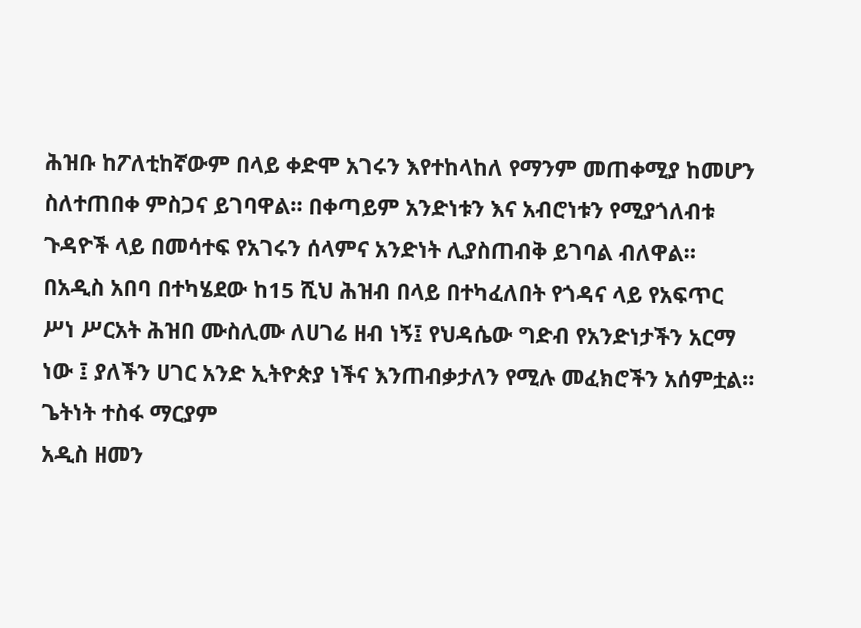ሕዝቡ ከፖለቲከኛውም በላይ ቀድሞ አገሩን እየተከላከለ የማንም መጠቀሚያ ከመሆን ስለተጠበቀ ምስጋና ይገባዋል። በቀጣይም አንድነቱን እና አብሮነቱን የሚያጎለብቱ ጉዳዮች ላይ በመሳተፍ የአገሩን ሰላምና አንድነት ሊያስጠብቅ ይገባል ብለዋል።
በአዲስ አበባ በተካሄደው ከ15 ሺህ ሕዝብ በላይ በተካፈለበት የጎዳና ላይ የአፍጥር ሥነ ሥርአት ሕዝበ ሙስሊሙ ለሀገሬ ዘብ ነኝ፤ የህዳሴው ግድብ የአንድነታችን አርማ ነው ፤ ያለችን ሀገር አንድ ኢትዮጵያ ነችና እንጠብቃታለን የሚሉ መፈክሮችን አሰምቷል።
ጌትነት ተስፋ ማርያም
አዲስ ዘመን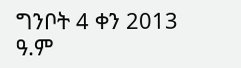ግንቦት 4 ቀን 2013 ዓ.ም